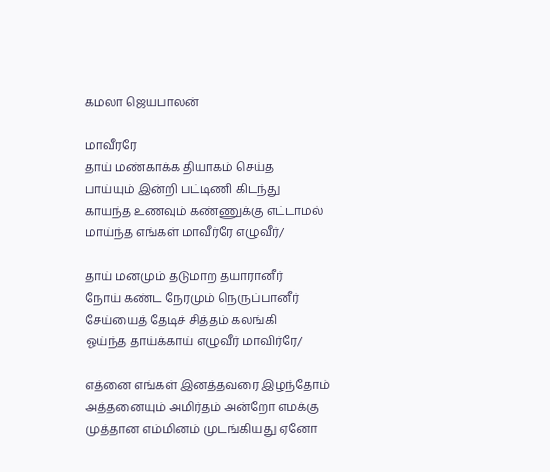கமலா ஜெயபாலன்

மாவீரரே
தாய் மண்காக்க தியாகம் செய்த
பாய்யும் இன்றி பட்டிணி கிடந்து
காயந்த உணவும் கண்ணுக்கு எட்டாமல்
மாய்ந்த எங்கள் மாவீர்ரே எழுவீர்/

தாய் மனமும் தடுமாற தயாரானீர்
நோய் கண்ட நேரமும் நெருப்பானீர்
சேய்யைத் தேடிச் சித்தம் கலங்கி
ஓய்ந்த தாய்க்காய் எழுவீர் மாவிர்ரே/

எத்னை எங்கள் இனத்தவரை இழந்தோம்
அத்தனையும் அமிர்தம் அன்றோ எமக்கு
முத்தான எம்மினம் முடங்கியது ஏனோ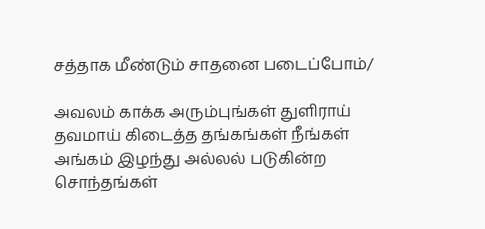சத்தாக மீண்டும் சாதனை படைப்போம்/

அவலம் காக்க அரும்புங்கள் துளிராய்
தவமாய் கிடைத்த தங்கங்கள் நீங்கள்
அங்கம் இழந்து அல்லல் படுகின்ற
சொந்தங்கள்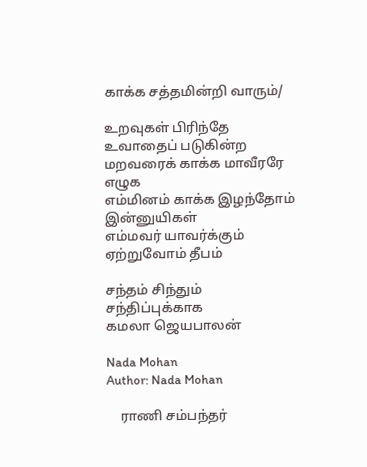காக்க சத்தமின்றி வாரும்/

உறவுகள் பிரிந்தே உவாதைப் படுகின்ற
மறவரைக் காக்க மாவீரரே எழுக
எம்மினம் காக்க இழந்தோம் இன்னுயிகள்
எம்மவர் யாவர்க்கும் ஏற்றுவோம் தீபம்

சந்தம் சிந்தும் சந்திப்புக்காக
கமலா ஜெயபாலன்

Nada Mohan
Author: Nada Mohan

    ராணி சம்பந்தர்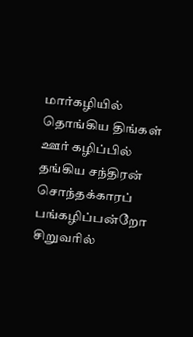மார்கழியில் தொங்கிய திங்கள் ஊர் கழிப்பில் தங்கிய சந்திரன் சொந்தக்காரப் பங்கழிப்பன்றோ சிறுவரில்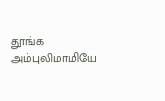தூங்க அம்புலிமாமியே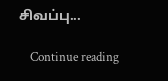சிவப்பு...

    Continue reading